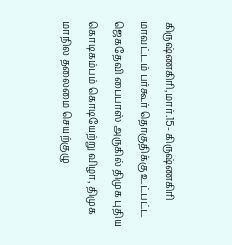கிருஷ்ணகிரி,மார்.15- கிருஷ்ணகிரி மாவட்டம் பர்கூர் தொகுதிக்கு உட்பட்ட ஜெகதேவி பைபாஸ் அருகில் திமுக புதிய கொடிகம்பம் கொடியேற்று விழா, திமுக மாநில தலைமை செயற்குழு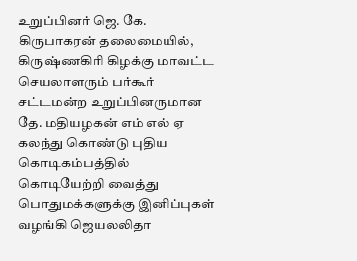உறுப்பினர் ஜெ. கே. கிருபாகரன் தலைமையில், கிருஷ்ணகிரி கிழக்கு மாவட்ட செயலாளரும் பர்கூர் சட்டமன்ற உறுப்பினருமான தே. மதியழகன் எம் எல் ஏ கலந்து கொண்டு புதிய கொடிகம்பத்தில் கொடியேற்றி வைத்து பொதுமக்களுக்கு இனிப்புகள் வழங்கி ஜெயலலிதா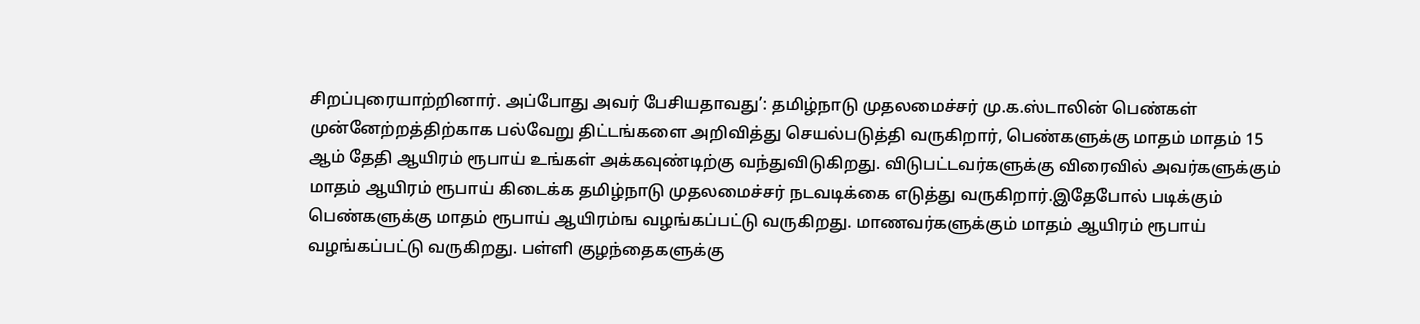சிறப்புரையாற்றினார். அப்போது அவர் பேசியதாவது’: தமிழ்நாடு முதலமைச்சர் மு.க.ஸ்டாலின் பெண்கள் முன்னேற்றத்திற்காக பல்வேறு திட்டங்களை அறிவித்து செயல்படுத்தி வருகிறார், பெண்களுக்கு மாதம் மாதம் 15 ஆம் தேதி ஆயிரம் ரூபாய் உங்கள் அக்கவுண்டிற்கு வந்துவிடுகிறது. விடுபட்டவர்களுக்கு விரைவில் அவர்களுக்கும் மாதம் ஆயிரம் ரூபாய் கிடைக்க தமிழ்நாடு முதலமைச்சர் நடவடிக்கை எடுத்து வருகிறார்.இதேபோல் படிக்கும் பெண்களுக்கு மாதம் ரூபாய் ஆயிரம்ங வழங்கப்பட்டு வருகிறது. மாணவர்களுக்கும் மாதம் ஆயிரம் ரூபாய் வழங்கப்பட்டு வருகிறது. பள்ளி குழந்தைகளுக்கு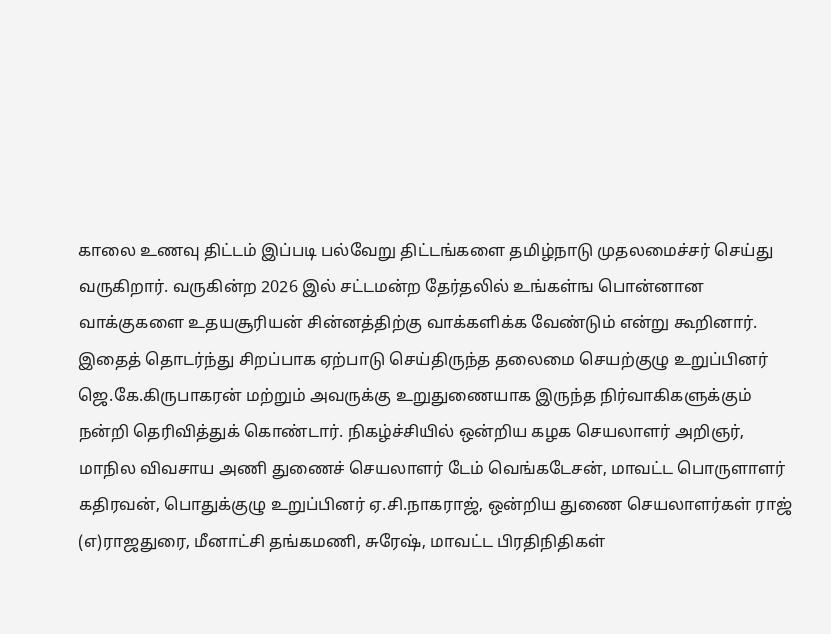காலை உணவு திட்டம் இப்படி பல்வேறு திட்டங்களை தமிழ்நாடு முதலமைச்சர் செய்து வருகிறார். வருகின்ற 2026 இல் சட்டமன்ற தேர்தலில் உங்கள்ங பொன்னான வாக்குகளை உதயசூரியன் சின்னத்திற்கு வாக்களிக்க வேண்டும் என்று கூறினார். இதைத் தொடர்ந்து சிறப்பாக ஏற்பாடு செய்திருந்த தலைமை செயற்குழு உறுப்பினர் ஜெ.கே.கிருபாகரன் மற்றும் அவருக்கு உறுதுணையாக இருந்த நிர்வாகிகளுக்கும் நன்றி தெரிவித்துக் கொண்டார். நிகழ்ச்சியில் ஒன்றிய கழக செயலாளர் அறிஞர், மாநில விவசாய அணி துணைச் செயலாளர் டேம் வெங்கடேசன், மாவட்ட பொருளாளர் கதிரவன், பொதுக்குழு உறுப்பினர் ஏ.சி.நாகராஜ், ஒன்றிய துணை செயலாளர்கள் ராஜ் (எ)ராஜதுரை, மீனாட்சி தங்கமணி, சுரேஷ், மாவட்ட பிரதிநிதிகள்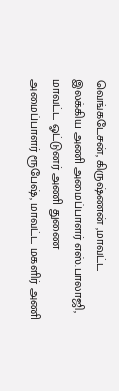வெங்கடேசன், கிருஷ்ணன் ,மாவட்ட இலக்கிய அணி அமைப்பாளர் எஸ்.பாலாஜி, மாவட்ட ஓட்டுனர் அணி துணை அமைப்பாளர் ரூபேஷ், மாவட்ட மகளிர் அணி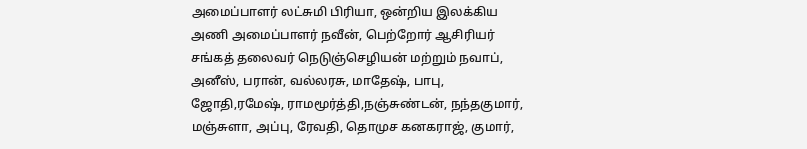அமைப்பாளர் லட்சுமி பிரியா, ஒன்றிய இலக்கிய அணி அமைப்பாளர் நவீன், பெற்றோர் ஆசிரியர் சங்கத் தலைவர் நெடுஞ்செழியன் மற்றும் நவாப், அனீஸ், பரான், வல்லரசு, மாதேஷ், பாபு, ஜோதி,ரமேஷ், ராமமூர்த்தி,நஞ்சுண்டன், நந்தகுமார், மஞ்சுளா, அப்பு, ரேவதி, தொமுச கனகராஜ், குமார்,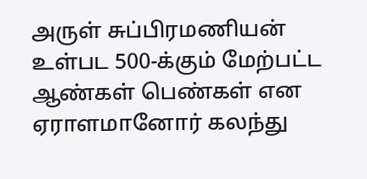அருள் சுப்பிரமணியன் உள்பட 500-க்கும் மேற்பட்ட ஆண்கள் பெண்கள் என ஏராளமானோர் கலந்து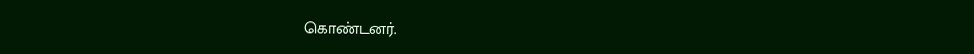கொண்டனர்.